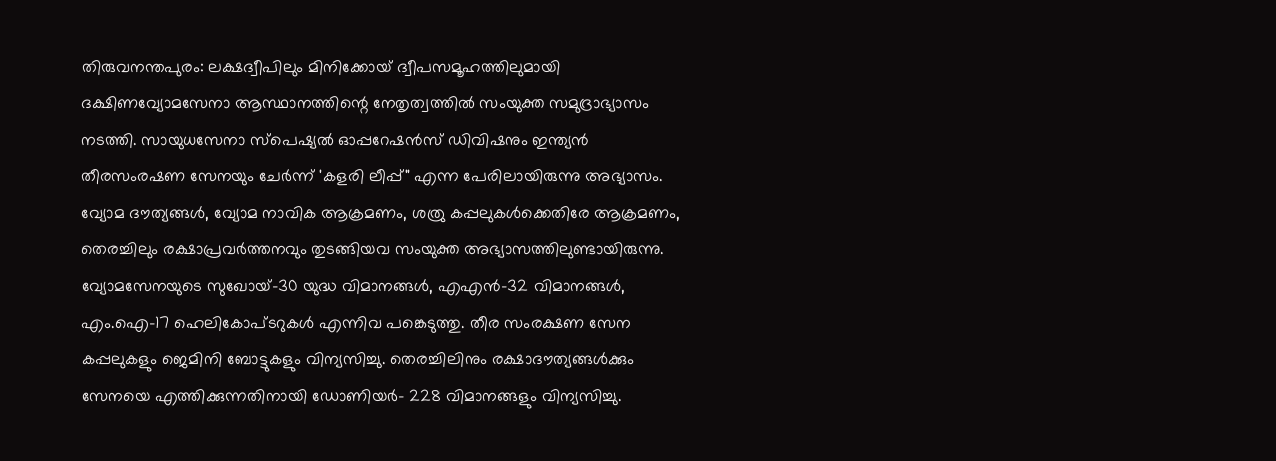തിരുവനന്തപുരം: ലക്ഷദ്വീപിലും മിനിക്കോയ് ദ്വീപസമൂഹത്തിലുമായി ദക്ഷിണവ്യോമസേനാ ആസ്ഥാനത്തിന്റെ നേതൃത്വത്തിൽ സംയുക്ത സമുദ്രാഭ്യാസം നടത്തി. സായുധസേനാ സ്പെഷ്യൽ ഓപ്പറേഷൻസ് ഡിവിഷനും ഇന്ത്യൻ തീരസംരഷണ സേനയും ചേർന്ന് 'കളരി ലീപ്പ്" എന്ന പേരിലായിരുന്നു അഭ്യാസം.
വ്യോമ ദൗത്യങ്ങൾ, വ്യോമ നാവിക ആക്രമണം, ശത്രു കപ്പലുകൾക്കെതിരേ ആക്രമണം, തെരച്ചിലും രക്ഷാപ്രവർത്തനവും തുടങ്ങിയവ സംയുക്ത അഭ്യാസത്തിലുണ്ടായിരുന്നു. വ്യോമസേനയുടെ സുഖോയ്-30 യുദ്ധ വിമാനങ്ങൾ, എഎൻ-32 വിമാനങ്ങൾ, എം.ഐ-17 ഹെലികോപ്ടറുകൾ എന്നിവ പങ്കെടുത്തു. തീര സംരക്ഷണ സേന കപ്പലുകളും ജെമിനി ബോട്ടുകളും വിന്യസിച്ചു. തെരച്ചിലിനും രക്ഷാദൗത്യങ്ങൾക്കും സേനയെ എത്തിക്കുന്നതിനായി ഡോണിയർ- 228 വിമാനങ്ങളും വിന്യസിച്ചു.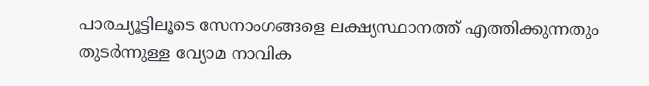പാരച്യൂട്ടിലൂടെ സേനാംഗങ്ങളെ ലക്ഷ്യസ്ഥാനത്ത് എത്തിക്കുന്നതും തുടർന്നുള്ള വ്യോമ നാവിക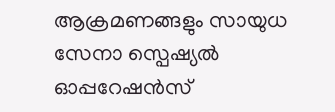ആക്രമണങ്ങളും സായുധ സേനാ സ്പെഷ്യൽ ഓപ്പറേഷൻസ്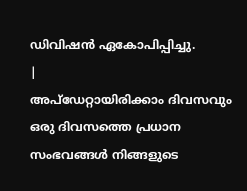ഡിവിഷൻ ഏകോപിപ്പിച്ചു.
|
അപ്ഡേറ്റായിരിക്കാം ദിവസവും
ഒരു ദിവസത്തെ പ്രധാന സംഭവങ്ങൾ നിങ്ങളുടെ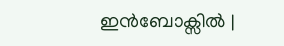ഇൻബോക്സിൽ |